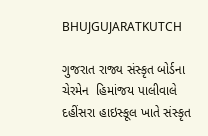BHUJGUJARATKUTCH

ગુજરાત રાજ્ય સંસ્કૃત બોર્ડના ચેરમેન  હિમાંજય પાલીવાલે દહીંસરા હાઇસ્કૂલ ખાતે સંસ્કૃત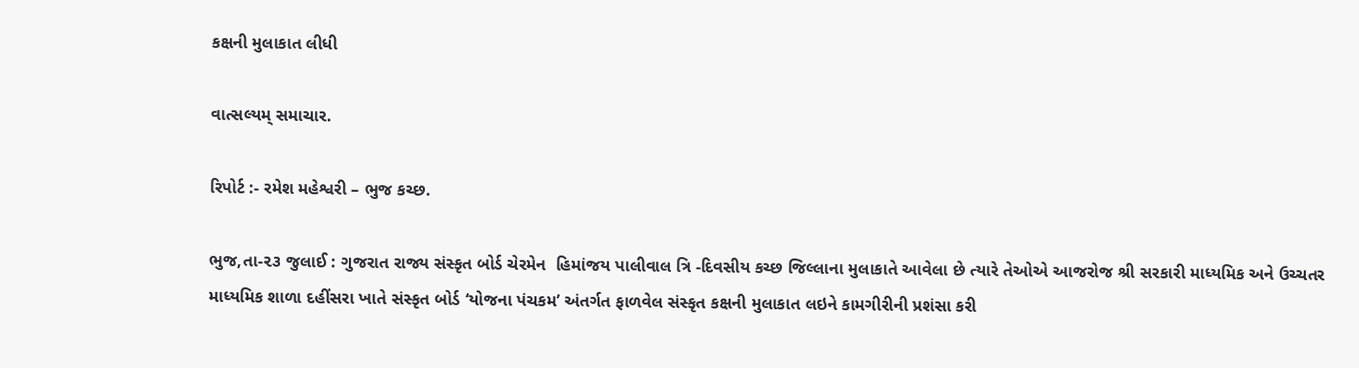કક્ષની મુલાકાત લીધી

વાત્સલ્યમ્ સમાચાર.

રિપોર્ટ :- રમેશ મહેશ્વરી – ભુજ કચ્છ.

ભુજ,તા-૨૩ જુલાઈ : ગુજરાત રાજ્ય સંસ્કૃત બોર્ડ ચેરમેન  હિમાંજય પાલીવાલ ત્રિ -દિવસીય કચ્છ જિલ્લાના મુલાકાતે આવેલા છે ત્યારે તેઓએ આજરોજ શ્રી સરકારી માધ્યમિક અને ઉચ્ચતર માધ્યમિક શાળા દહીંસરા ખાતે સંસ્કૃત બોર્ડ ‘યોજના પંચકમ’ અંતર્ગત ફાળવેલ સંસ્કૃત કક્ષની મુલાકાત લઇને કામગીરીની પ્રશંસા કરી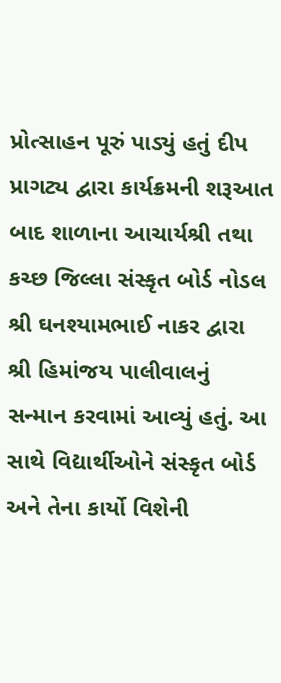પ્રોત્સાહન પૂરું પાડ્યું હતું દીપ પ્રાગટ્ય દ્વારા કાર્યક્રમની શરૂઆત બાદ શાળાના આચાર્યશ્રી તથા કચ્છ જિલ્લા સંસ્કૃત બોર્ડ નોડલ શ્રી ઘનશ્યામભાઈ નાકર દ્વારા શ્રી હિમાંજય પાલીવાલનું સન્માન કરવામાં આવ્યું હતું. આ સાથે વિદ્યાર્થીઓને સંસ્કૃત બોર્ડ અને તેના કાર્યો વિશેની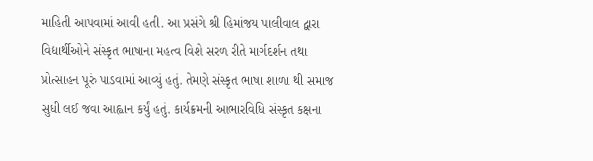માહિતી આપવામાં આવી હતી. આ પ્રસંગે શ્રી હિમાંજય પાલીવાલ દ્વારા વિદ્યાર્થીઓને સંસ્કૃત ભાષાના મહત્વ વિશે સરળ રીતે માર્ગદર્શન તથા પ્રોત્સાહન પૂરું પાડવામાં આવ્યું હતું. તેમણે સંસ્કૃત ભાષા શાળા થી સમાજ સુધી લઈ જવા આહ્વાન કર્યું હતું. કાર્યક્રમની આભારવિધિ સંસ્કૃત કક્ષના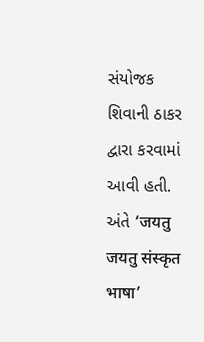સંયોજક શિવાની ઠાકર દ્વારા કરવામાં આવી હતી.  અંતે ‘जयतु जयतु संस्कृत भाषा’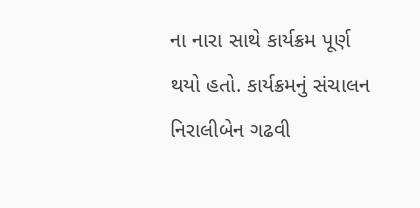ના નારા સાથે કાર્યક્રમ પૂર્ણ થયો હતો. કાર્યક્રમનું સંચાલન નિરાલીબેન ગઢવી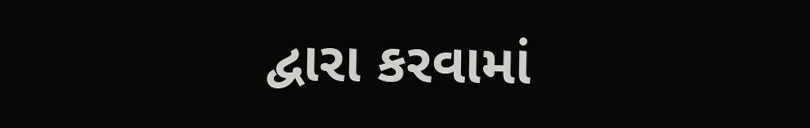દ્વારા કરવામાં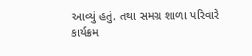આવ્યું હતું. તથા સમગ્ર શાળા પરિવારે કાર્યક્રમ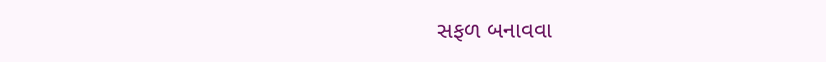સફળ બનાવવા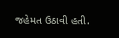જહેમત ઉઠાવી હતી.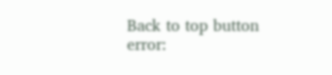Back to top button
error: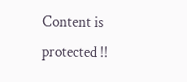Content is protected !!